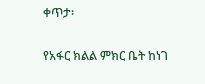ቀጥታ፡

የአፋር ክልል ምክር ቤት ከነገ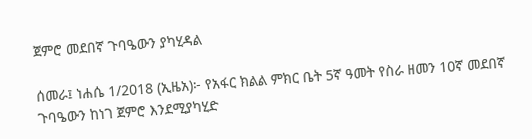ጀምሮ መደበኛ ጉባዔውን ያካሂዳል

ሰመራ፤ ነሐሴ 1/2018 (ኢዜአ)፦ የአፋር ክልል ምክር ቤት 5ኛ ዓመት የስራ ዘመን 10ኛ መደበኛ ጉባዔውን ከነገ ጀምሮ እንደሚያካሂድ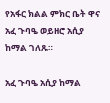የአፋር ክልል ምክር ቤት ዋና አፈ ጉባዔ ወይዘሮ አሲያ ከማል ገለጹ።

አፈ ጉባዔ አሲያ ከማል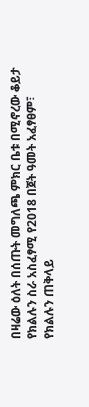በዛሬው ዕለት በሰጡት መግለጫ ምክር ቤቱ በሚኖረው ቆይታ የክልሉን ስራ አስፈፃሚ የ2018 በጀት ዓመት አፈፃፀም፣ የክልሉን ጠቅላይ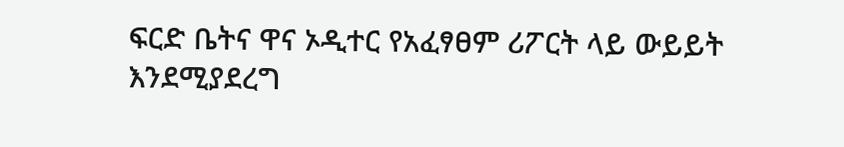ፍርድ ቤትና ዋና ኦዲተር የአፈፃፀም ሪፖርት ላይ ውይይት እንደሚያደረግ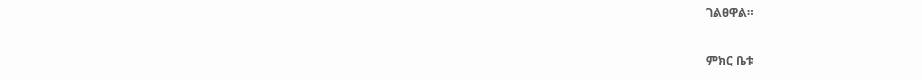ገልፀዋል።

ምክር ቤቱ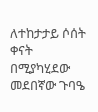ለተከታታይ ሶሰት ቀናት በሚያካሂደው መደበኛው ጉባዔ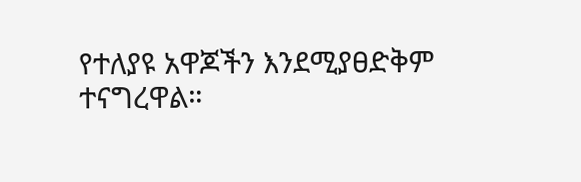የተለያዩ አዋጆችን እንደሚያፀድቅም ተናግረዋል።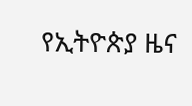የኢትዮጵያ ዜና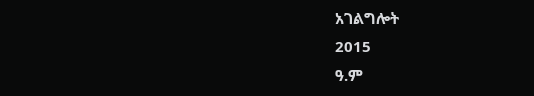አገልግሎት
2015
ዓ.ም